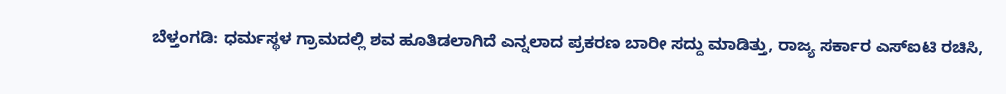ಬೆಳ್ತಂಗಡಿ: ಧರ್ಮಸ್ಥಳ ಗ್ರಾಮದಲ್ಲಿ ಶವ ಹೂತಿಡಲಾಗಿದೆ ಎನ್ನಲಾದ ಪ್ರಕರಣ ಬಾರೀ ಸದ್ದು ಮಾಡಿತ್ತು, ರಾಜ್ಯ ಸರ್ಕಾರ ಎಸ್ಐಟಿ ರಚಿಸಿ,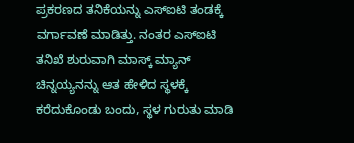ಪ್ರಕರಣದ ತನಿಕೆಯನ್ನು ಎಸ್ಐಟಿ ತಂಡಕ್ಕೆ ವರ್ಗಾವಣೆ ಮಾಡಿತ್ತು. ನಂತರ ಎಸ್ಐಟಿ ತನಿಖೆ ಶುರುವಾಗಿ ಮಾಸ್ಕ್ ಮ್ಯಾನ್ ಚಿನ್ನಯ್ಯನನ್ನು ಆತ ಹೇಳಿದ ಸ್ಥಳಕ್ಕೆ ಕರೆದುಕೊಂಡು ಬಂದು, ಸ್ಥಳ ಗುರುತು ಮಾಡಿ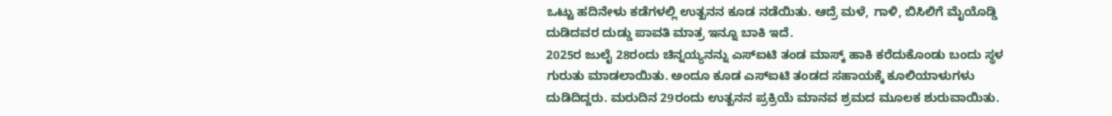ಒಟ್ಟು ಹದಿನೇಳು ಕಡೆಗಳಲ್ಲಿ ಉತ್ಖನನ ಕೂಡ ನಡೆಯಿತು. ಆದ್ರೆ ಮಳೆ, ಗಾಳಿ, ಬಿಸಿಲಿಗೆ ಮೈಯೊಡ್ಡಿ ದುಡಿದವರ ದುಡ್ಡು ಪಾವತಿ ಮಾತ್ರ ಇನ್ನೂ ಬಾಕಿ ಇದೆ.
2025ರ ಜುಲೈ 28ರಂದು ಚಿನ್ನಯ್ಯನನ್ನು ಎಸ್ಐಟಿ ತಂಡ ಮಾಸ್ಕ್ ಹಾಕಿ ಕರೆದುಕೊಂಡು ಬಂದು ಸ್ಥಳ ಗುರುತು ಮಾಡಲಾಯಿತು. ಅಂದೂ ಕೂಡ ಎಸ್ಐಟಿ ತಂಡದ ಸಹಾಯಕ್ಕೆ ಕೂಲಿಯಾಳುಗಳು ದುಡಿದಿದ್ದರು. ಮರುದಿನ 29ರಂದು ಉತ್ಖನನ ಪ್ರಕ್ರಿಯೆ ಮಾನವ ಶ್ರಮದ ಮೂಲಕ ಶುರುವಾಯಿತು.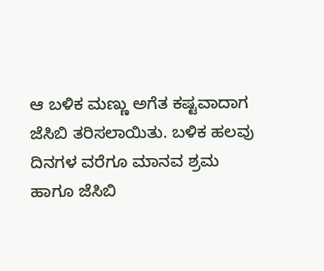ಆ ಬಳಿಕ ಮಣ್ಣು ಅಗೆತ ಕಷ್ಟವಾದಾಗ ಜೆಸಿಬಿ ತರಿಸಲಾಯಿತು. ಬಳಿಕ ಹಲವು ದಿನಗಳ ವರೆಗೂ ಮಾನವ ಶ್ರಮ ಹಾಗೂ ಜೆಸಿಬಿ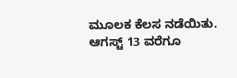ಮೂಲಕ ಕೆಲಸ ನಡೆಯಿತು.
ಆಗಸ್ಟ್ 13 ವರೆಗೂ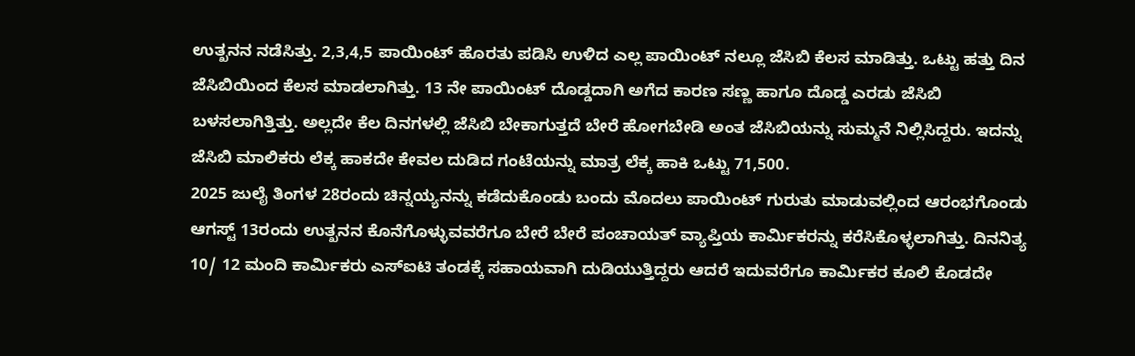ಉತ್ಖನನ ನಡೆಸಿತ್ತು. 2,3,4,5 ಪಾಯಿಂಟ್ ಹೊರತು ಪಡಿಸಿ ಉಳಿದ ಎಲ್ಲ ಪಾಯಿಂಟ್ ನಲ್ಲೂ ಜೆಸಿಬಿ ಕೆಲಸ ಮಾಡಿತ್ತು. ಒಟ್ಟು ಹತ್ತು ದಿನ ಜೆಸಿಬಿಯಿಂದ ಕೆಲಸ ಮಾಡಲಾಗಿತ್ತು. 13 ನೇ ಪಾಯಿಂಟ್ ದೊಡ್ಡದಾಗಿ ಅಗೆದ ಕಾರಣ ಸಣ್ಣ ಹಾಗೂ ದೊಡ್ಡ ಎರಡು ಜೆಸಿಬಿ ಬಳಸಲಾಗಿತ್ತಿತ್ತು. ಅಲ್ಲದೇ ಕೆಲ ದಿನಗಳಲ್ಲಿ ಜೆಸಿಬಿ ಬೇಕಾಗುತ್ತದೆ ಬೇರೆ ಹೋಗಬೇಡಿ ಅಂತ ಜೆಸಿಬಿಯನ್ನು ಸುಮ್ಮನೆ ನಿಲ್ಲಿಸಿದ್ದರು. ಇದನ್ನು ಜೆಸಿಬಿ ಮಾಲಿಕರು ಲೆಕ್ಕ ಹಾಕದೇ ಕೇವಲ ದುಡಿದ ಗಂಟೆಯನ್ನು ಮಾತ್ರ ಲೆಕ್ಕ ಹಾಕಿ ಒಟ್ಟು 71,500.
2025 ಜುಲೈ ತಿಂಗಳ 28ರಂದು ಚಿನ್ನಯ್ಯನನ್ನು ಕಡೆದುಕೊಂಡು ಬಂದು ಮೊದಲು ಪಾಯಿಂಟ್ ಗುರುತು ಮಾಡುವಲ್ಲಿಂದ ಆರಂಭಗೊಂಡು ಆಗಸ್ಟ್ 13ರಂದು ಉತ್ಖನನ ಕೊನೆಗೊಳ್ಳುವವರೆಗೂ ಬೇರೆ ಬೇರೆ ಪಂಚಾಯತ್ ವ್ಯಾಪ್ತಿಯ ಕಾರ್ಮಿಕರನ್ನು ಕರೆಸಿಕೊಳ್ಳಲಾಗಿತ್ತು. ದಿನನಿತ್ಯ 10/ 12 ಮಂದಿ ಕಾರ್ಮಿಕರು ಎಸ್ಐಟಿ ತಂಡಕ್ಕೆ ಸಹಾಯವಾಗಿ ದುಡಿಯುತ್ತಿದ್ದರು ಆದರೆ ಇದುವರೆಗೂ ಕಾರ್ಮಿಕರ ಕೂಲಿ ಕೊಡದೇ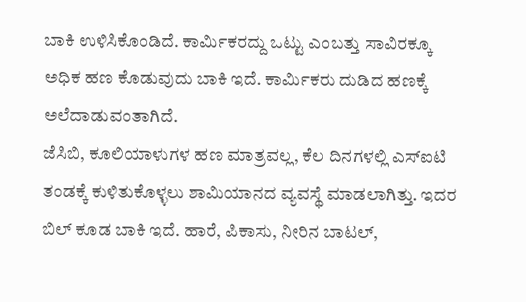ಬಾಕಿ ಉಳಿಸಿಕೊಂಡಿದೆ. ಕಾರ್ಮಿಕರದ್ದು ಒಟ್ಟು ಎಂಬತ್ತು ಸಾವಿರಕ್ಕೂ ಅಧಿಕ ಹಣ ಕೊಡುವುದು ಬಾಕಿ ಇದೆ. ಕಾರ್ಮಿಕರು ದುಡಿದ ಹಣಕ್ಕೆ ಅಲೆದಾಡುವಂತಾಗಿದೆ.
ಜೆಸಿಬಿ, ಕೂಲಿಯಾಳುಗಳ ಹಣ ಮಾತ್ರವಲ್ಲ, ಕೆಲ ದಿನಗಳಲ್ಲಿ ಎಸ್ಐಟಿ ತಂಡಕ್ಕೆ ಕುಳಿತುಕೊಳ್ಳಲು ಶಾಮಿಯಾನದ ವ್ಯವಸ್ಥೆ ಮಾಡಲಾಗಿತ್ತು. ಇದರ ಬಿಲ್ ಕೂಡ ಬಾಕಿ ಇದೆ. ಹಾರೆ, ಪಿಕಾಸು, ನೀರಿನ ಬಾಟಲ್,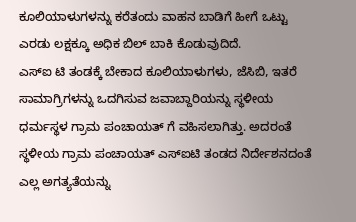ಕೂಲಿಯಾಳುಗಳನ್ನು ಕರೆತಂದು ವಾಹನ ಬಾಡಿಗೆ ಹೀಗೆ ಒಟ್ಟು ಎರಡು ಲಕ್ಷಕ್ಕೂ ಅಧಿಕ ಬಿಲ್ ಬಾಕಿ ಕೊಡುವುದಿದೆ.
ಎಸ್ಐ ಟಿ ತಂಡಕ್ಕೆ ಬೇಕಾದ ಕೂಲಿಯಾಳುಗಳು, ಜೆಸಿಬಿ, ಇತರೆ ಸಾಮಾಗ್ರಿಗಳನ್ನು ಒದಗಿಸುವ ಜವಾಬ್ದಾರಿಯನ್ನು ಸ್ಥಳೀಯ ಧರ್ಮಸ್ಥಳ ಗ್ರಾಮ ಪಂಚಾಯತ್ ಗೆ ವಹಿಸಲಾಗಿತ್ತು. ಅದರಂತೆ ಸ್ಥಳೀಯ ಗ್ರಾಮ ಪಂಚಾಯತ್ ಎಸ್ಐಟಿ ತಂಡದ ನಿರ್ದೇಶನದಂತೆ ಎಲ್ಲ ಅಗತ್ಯತೆಯನ್ನು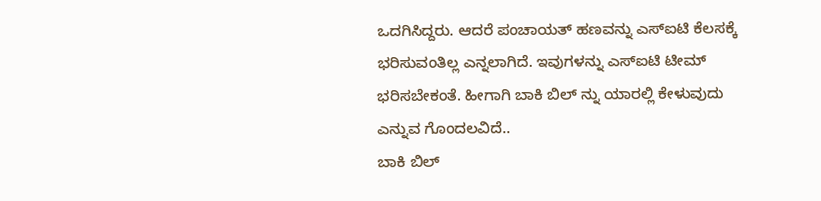ಒದಗಿಸಿದ್ದರು. ಆದರೆ ಪಂಚಾಯತ್ ಹಣವನ್ನು ಎಸ್ಐಟಿ ಕೆಲಸಕ್ಕೆ ಭರಿಸುವಂತಿಲ್ಲ ಎನ್ನಲಾಗಿದೆ. ಇವುಗಳನ್ನು ಎಸ್ಐಟಿ ಟೀಮ್ ಭರಿಸಬೇಕಂತೆ. ಹೀಗಾಗಿ ಬಾಕಿ ಬಿಲ್ ನ್ನು ಯಾರಲ್ಲಿ ಕೇಳುವುದು ಎನ್ನುವ ಗೊಂದಲವಿದೆ..
ಬಾಕಿ ಬಿಲ್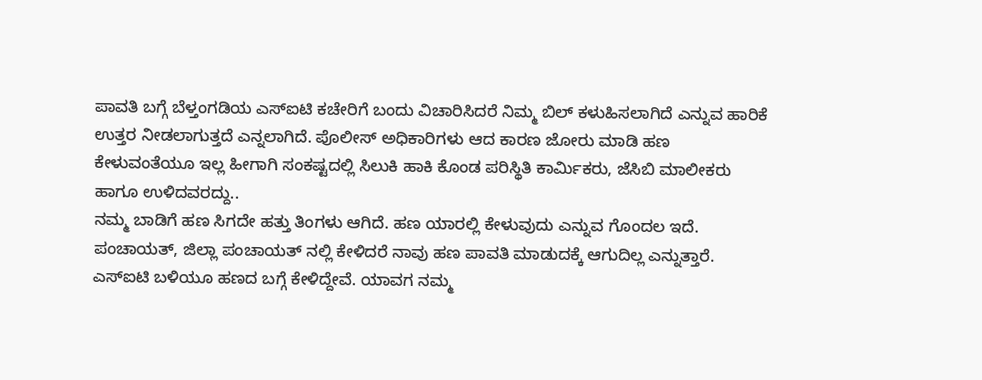ಪಾವತಿ ಬಗ್ಗೆ ಬೆಳ್ತಂಗಡಿಯ ಎಸ್ಐಟಿ ಕಚೇರಿಗೆ ಬಂದು ವಿಚಾರಿಸಿದರೆ ನಿಮ್ಮ ಬಿಲ್ ಕಳುಹಿಸಲಾಗಿದೆ ಎನ್ನುವ ಹಾರಿಕೆ ಉತ್ತರ ನೀಡಲಾಗುತ್ತದೆ ಎನ್ನಲಾಗಿದೆ. ಪೊಲೀಸ್ ಅಧಿಕಾರಿಗಳು ಆದ ಕಾರಣ ಜೋರು ಮಾಡಿ ಹಣ ಕೇಳುವಂತೆಯೂ ಇಲ್ಲ ಹೀಗಾಗಿ ಸಂಕಷ್ಟದಲ್ಲಿ ಸಿಲುಕಿ ಹಾಕಿ ಕೊಂಡ ಪರಿಸ್ಥಿತಿ ಕಾರ್ಮಿಕರು, ಜೆಸಿಬಿ ಮಾಲೀಕರು ಹಾಗೂ ಉಳಿದವರದ್ದು..
ನಮ್ಮ ಬಾಡಿಗೆ ಹಣ ಸಿಗದೇ ಹತ್ತು ತಿಂಗಳು ಆಗಿದೆ. ಹಣ ಯಾರಲ್ಲಿ ಕೇಳುವುದು ಎನ್ನುವ ಗೊಂದಲ ಇದೆ. ಪಂಚಾಯತ್, ಜಿಲ್ಲಾ ಪಂಚಾಯತ್ ನಲ್ಲಿ ಕೇಳಿದರೆ ನಾವು ಹಣ ಪಾವತಿ ಮಾಡುದಕ್ಕೆ ಆಗುದಿಲ್ಲ ಎನ್ನುತ್ತಾರೆ. ಎಸ್ಐಟಿ ಬಳಿಯೂ ಹಣದ ಬಗ್ಗೆ ಕೇಳಿದ್ದೇವೆ. ಯಾವಗ ನಮ್ಮ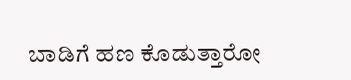ಬಾಡಿಗೆ ಹಣ ಕೊಡುತ್ತಾರೋ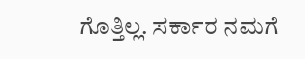ಗೊತ್ತಿಲ್ಲ. ಸರ್ಕಾರ ನಮಗೆ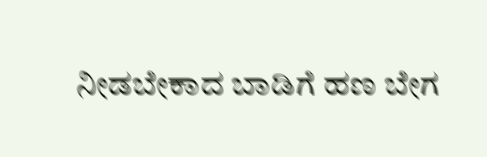ನೀಡಬೇಕಾದ ಬಾಡಿಗೆ ಹಣ ಬೇಗ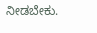ನೀಡಬೇಕು.